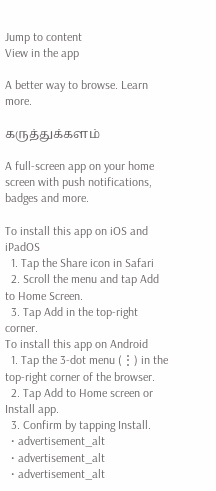Jump to content
View in the app

A better way to browse. Learn more.

கருத்துக்களம்

A full-screen app on your home screen with push notifications, badges and more.

To install this app on iOS and iPadOS
  1. Tap the Share icon in Safari
  2. Scroll the menu and tap Add to Home Screen.
  3. Tap Add in the top-right corner.
To install this app on Android
  1. Tap the 3-dot menu (⋮) in the top-right corner of the browser.
  2. Tap Add to Home screen or Install app.
  3. Confirm by tapping Install.
  • advertisement_alt
  • advertisement_alt
  • advertisement_alt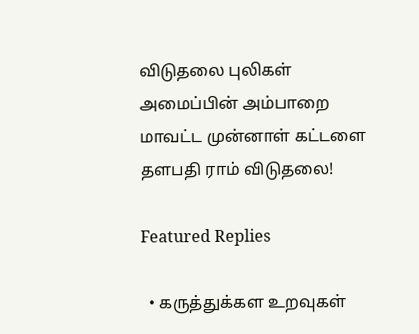விடுதலை புலிகள் அமைப்பின் அம்பாறை மாவட்ட முன்னாள் கட்டளை தளபதி ராம் விடுதலை!

Featured Replies

  • கருத்துக்கள உறவுகள்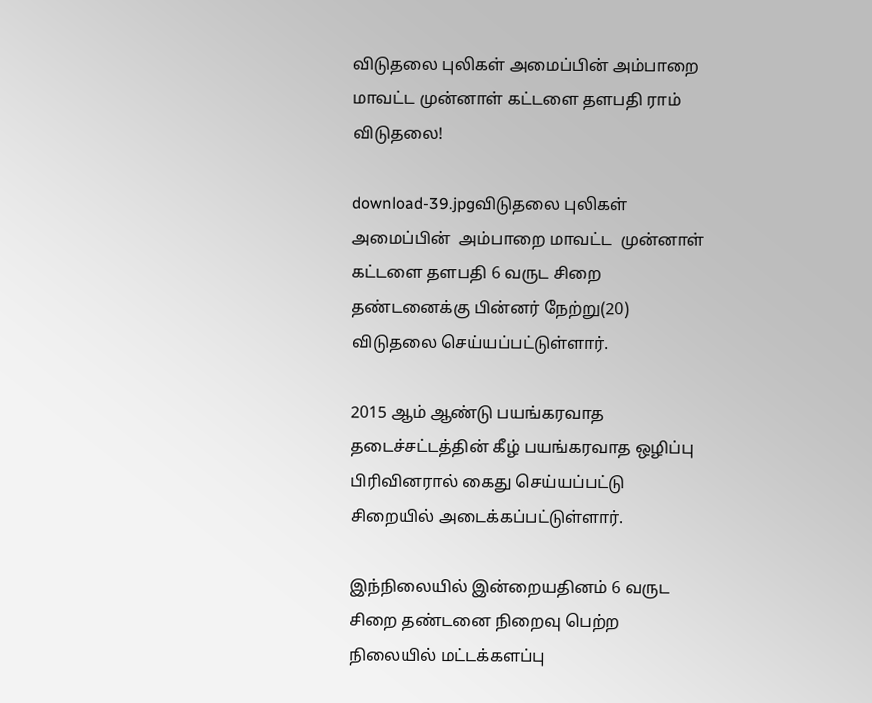விடுதலை புலிகள் அமைப்பின் அம்பாறை மாவட்ட முன்னாள் கட்டளை தளபதி ராம் விடுதலை!

download-39.jpgவிடுதலை புலிகள் அமைப்பின்  அம்பாறை மாவட்ட  முன்னாள் கட்டளை தளபதி 6 வருட சிறை தண்டனைக்கு பின்னர் நேற்று(20) விடுதலை செய்யப்பட்டுள்ளார்.

2015 ஆம் ஆண்டு பயங்கரவாத தடைச்சட்டத்தின் கீழ் பயங்கரவாத ஒழிப்பு பிரிவினரால் கைது செய்யப்பட்டு சிறையில் அடைக்கப்பட்டுள்ளார்.

இந்நிலையில் இன்றையதினம் 6 வருட சிறை தண்டனை நிறைவு பெற்ற நிலையில் மட்டக்களப்பு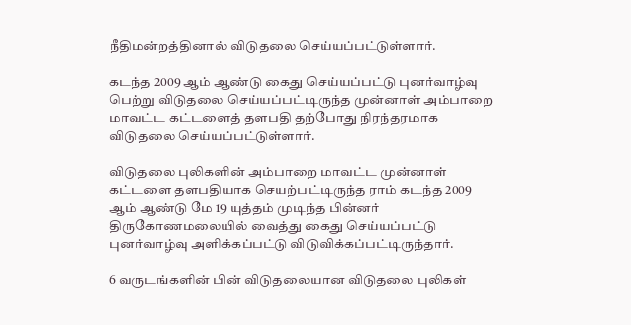நீதிமன்றத்தினால் விடுதலை செய்யப்பட்டுள்ளார்.

கடந்த 2009 ஆம் ஆண்டு கைது செய்யப்பட்டு புனர்வாழ்வு பெற்று விடுதலை செய்யப்பட்டிருந்த முன்னாள் அம்பாறை மாவட்ட கட்டளைத் தளபதி தற்போது நிரந்தரமாக விடுதலை செய்யப்பட்டுள்ளார்.

விடுதலை புலிகளின் அம்பாறை மாவட்ட முன்னாள்  கட்டளை தளபதியாக செயற்பட்டிருந்த ராம் கடந்த 2009 ஆம் ஆண்டு மே 19 யுத்தம் முடிந்த பின்னர் திருகோணமலையில் வைத்து கைது செய்யப்பட்டு புனர்வாழ்வு அளிக்கப்பட்டு விடுவிக்கப்பட்டிருந்தார்.

6 வருடங்களின் பின் விடுதலையான விடுதலை புலிகள்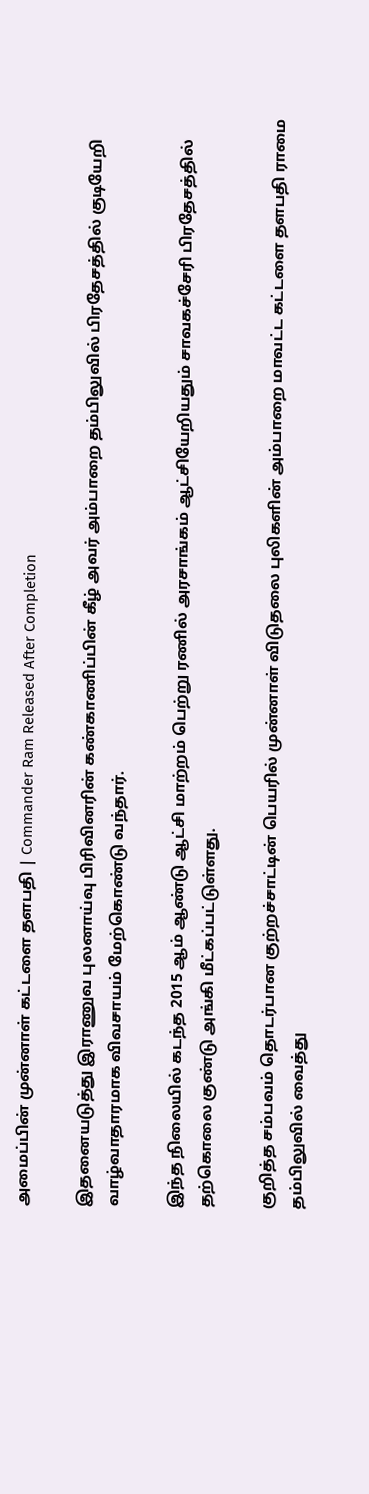அமைப்பின் முன்னாள் கட்டளை தளபதி | Commander Ram Released After Completion

இதனையடுத்து இராணுவ புலனாய்வு பிரிவினரின் கண்காணிப்பின் கீழ் அவர் அம்பாறை தம்பிலுவில் பிரதேசத்தில் குடியேறி வாழ்வாதாரமாக விவசாயம் மேற்கொண்டு வந்தார்.

இந்த நிலையில் கடந்த 2015 ஆம் ஆண்டு ஆட்சி மாற்றம் பெற்று ரணில் அரசாங்கம் ஆட்சியேறியதும் சாவகச்சேரி பிரதேசத்தில் தற்கொலை குண்டு அங்கி மீட்கப்பட்டுள்ளது.

குறித்த சம்பவம் தொடர்பான குற்றச்சாட்டின் பெயரில் முன்னாள் விடுதலை புலிகளின் அம்பாறை மாவட்ட கட்டளை தளபதி ராமை தம்பிலுவில் வைத்து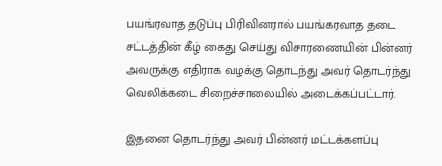பயங்ரவாத தடுப்பு பிரிவினரால் பயங்கரவாத தடை சட்டத்தின் கீழ் கைது செய்து விசாரணையின் பின்னர் அவருக்கு எதிராக வழக்கு தொடந்து அவர் தொடர்ந்து வெலிக்கடை சிறைச்சாலையில் அடைக்கப்பட்டார்.

இதனை தொடர்ந்து அவர் பின்னர் மட்டக்களப்பு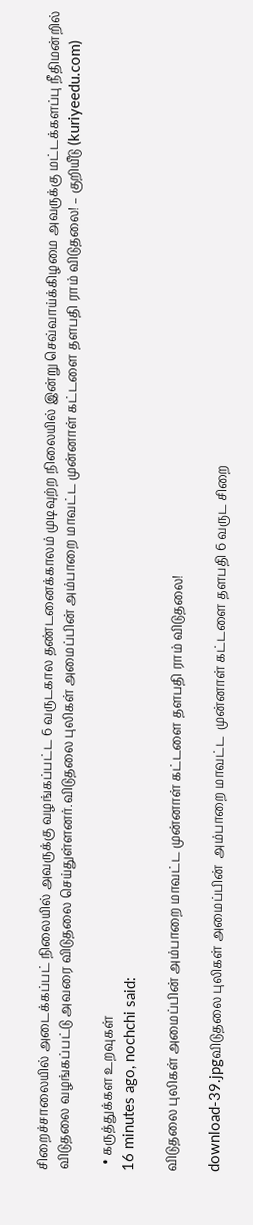சிறைச்சாலையில் அடைக்கப்பட் நிலையில் அவருக்கு வழங்கப்பட்ட 6 வருடகால தண்டனைக்காலம் முடிவுற்ற நிலையில் இன்று செவ்வாய்க்கிழமை அவருக்கு மட்டக்களப்பு நீதிமன்றில் விடுதலை வழங்கப்பட்டு அவரை விடுதலை செய்துள்ளனர்.விடுதலை புலிகள் அமைப்பின் அம்பாறை மாவட்ட முன்னாள் கட்டளை தளபதி ராம் விடுதலை! – குறியீடு (kuriyeedu.com)

  • கருத்துக்கள உறவுகள்
16 minutes ago, nochchi said:

விடுதலை புலிகள் அமைப்பின் அம்பாறை மாவட்ட முன்னாள் கட்டளை தளபதி ராம் விடுதலை!

download-39.jpgவிடுதலை புலிகள் அமைப்பின்  அம்பாறை மாவட்ட  முன்னாள் கட்டளை தளபதி 6 வருட சிறை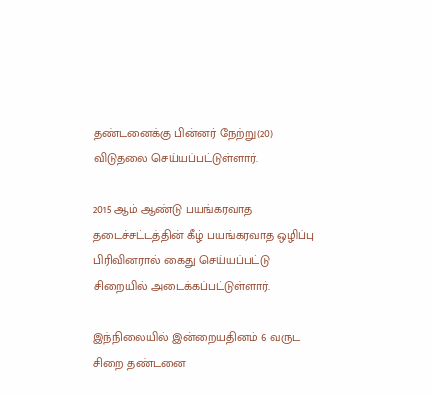தண்டனைக்கு பின்னர் நேற்று(20) விடுதலை செய்யப்பட்டுள்ளார்.

2015 ஆம் ஆண்டு பயங்கரவாத தடைச்சட்டத்தின் கீழ் பயங்கரவாத ஒழிப்பு பிரிவினரால் கைது செய்யப்பட்டு சிறையில் அடைக்கப்பட்டுள்ளார்.

இந்நிலையில் இன்றையதினம் 6 வருட சிறை தண்டனை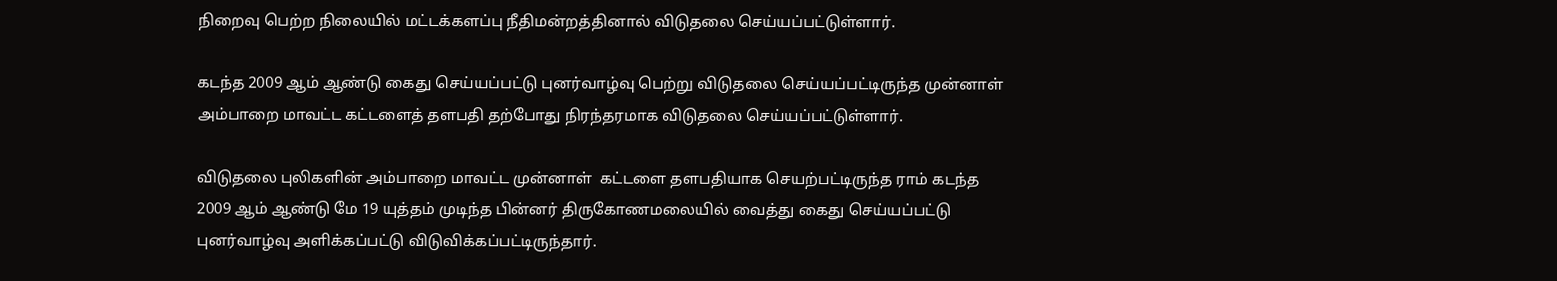நிறைவு பெற்ற நிலையில் மட்டக்களப்பு நீதிமன்றத்தினால் விடுதலை செய்யப்பட்டுள்ளார்.

கடந்த 2009 ஆம் ஆண்டு கைது செய்யப்பட்டு புனர்வாழ்வு பெற்று விடுதலை செய்யப்பட்டிருந்த முன்னாள் அம்பாறை மாவட்ட கட்டளைத் தளபதி தற்போது நிரந்தரமாக விடுதலை செய்யப்பட்டுள்ளார்.

விடுதலை புலிகளின் அம்பாறை மாவட்ட முன்னாள்  கட்டளை தளபதியாக செயற்பட்டிருந்த ராம் கடந்த 2009 ஆம் ஆண்டு மே 19 யுத்தம் முடிந்த பின்னர் திருகோணமலையில் வைத்து கைது செய்யப்பட்டு புனர்வாழ்வு அளிக்கப்பட்டு விடுவிக்கப்பட்டிருந்தார்.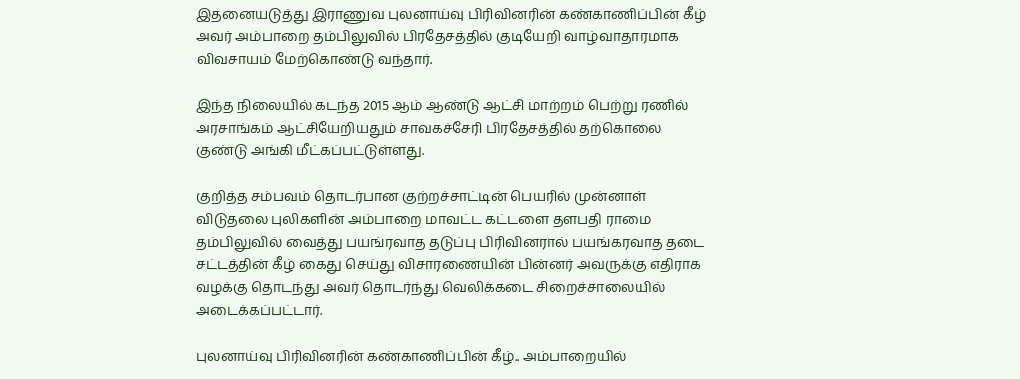இதனையடுத்து இராணுவ புலனாய்வு பிரிவினரின் கண்காணிப்பின் கீழ் அவர் அம்பாறை தம்பிலுவில் பிரதேசத்தில் குடியேறி வாழ்வாதாரமாக விவசாயம் மேற்கொண்டு வந்தார்.

இந்த நிலையில் கடந்த 2015 ஆம் ஆண்டு ஆட்சி மாற்றம் பெற்று ரணில் அரசாங்கம் ஆட்சியேறியதும் சாவகச்சேரி பிரதேசத்தில் தற்கொலை குண்டு அங்கி மீட்கப்பட்டுள்ளது.

குறித்த சம்பவம் தொடர்பான குற்றச்சாட்டின் பெயரில் முன்னாள் விடுதலை புலிகளின் அம்பாறை மாவட்ட கட்டளை தளபதி ராமை தம்பிலுவில் வைத்து பயங்ரவாத தடுப்பு பிரிவினரால் பயங்கரவாத தடை சட்டத்தின் கீழ் கைது செய்து விசாரணையின் பின்னர் அவருக்கு எதிராக வழக்கு தொடந்து அவர் தொடர்ந்து வெலிக்கடை சிறைச்சாலையில் அடைக்கப்பட்டார்.

புலனாய்வு பிரிவினரின் கண்காணிப்பின் கீழ்.. அம்பாறையில்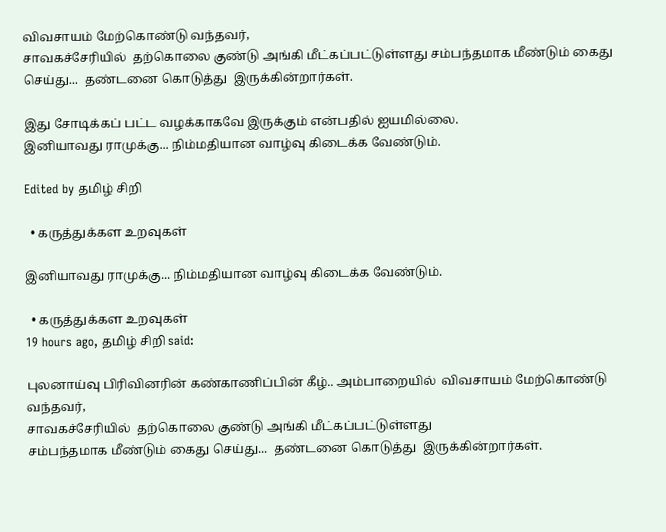விவசாயம் மேற்கொண்டு வந்தவர்,
சாவகச்சேரியில்  தற்கொலை குண்டு அங்கி மீட்கப்பட்டுள்ளது சம்பந்தமாக மீண்டும் கைது செய்து...  தண்டனை கொடுத்து  இருக்கின்றார்கள்.

இது சோடிக்கப் பட்ட வழக்காகவே இருக்கும் என்பதில் ஐயமில்லை.
இனியாவது ராமுக்கு... நிம்மதியான வாழ்வு கிடைக்க வேண்டும்.

Edited by தமிழ் சிறி

  • கருத்துக்கள உறவுகள்

இனியாவது ராமுக்கு... நிம்மதியான வாழ்வு கிடைக்க வேண்டும்.

  • கருத்துக்கள உறவுகள்
19 hours ago, தமிழ் சிறி said:

புலனாய்வு பிரிவினரின் கண்காணிப்பின் கீழ்.. அம்பாறையில்  விவசாயம் மேற்கொண்டு வந்தவர்,
சாவகச்சேரியில்  தற்கொலை குண்டு அங்கி மீட்கப்பட்டுள்ளது
சம்பந்தமாக மீண்டும் கைது செய்து...  தண்டனை கொடுத்து  இருக்கின்றார்கள்.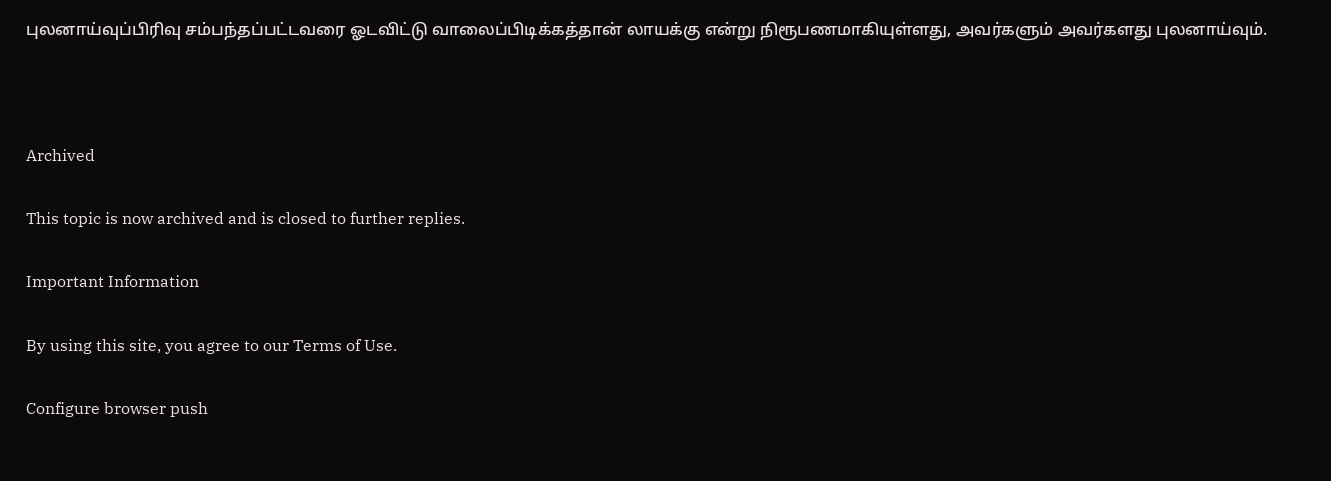புலனாய்வுப்பிரிவு சம்பந்தப்பட்டவரை ஓடவிட்டு வாலைப்பிடிக்கத்தான் லாயக்கு என்று நிரூபணமாகியுள்ளது, அவர்களும் அவர்களது புலனாய்வும்.



Archived

This topic is now archived and is closed to further replies.

Important Information

By using this site, you agree to our Terms of Use.

Configure browser push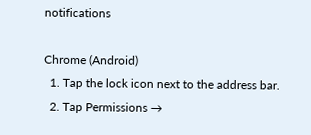notifications

Chrome (Android)
  1. Tap the lock icon next to the address bar.
  2. Tap Permissions →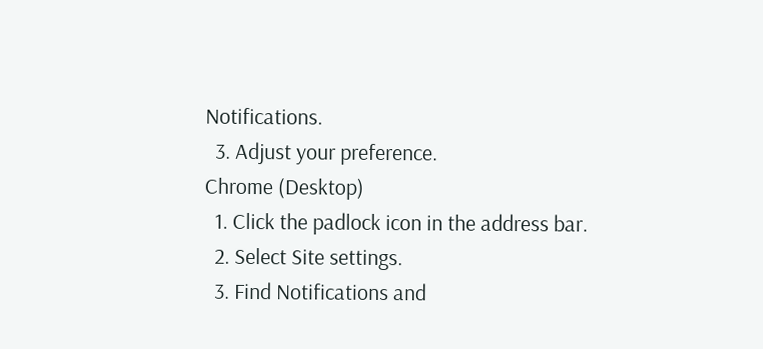Notifications.
  3. Adjust your preference.
Chrome (Desktop)
  1. Click the padlock icon in the address bar.
  2. Select Site settings.
  3. Find Notifications and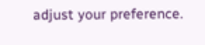adjust your preference.